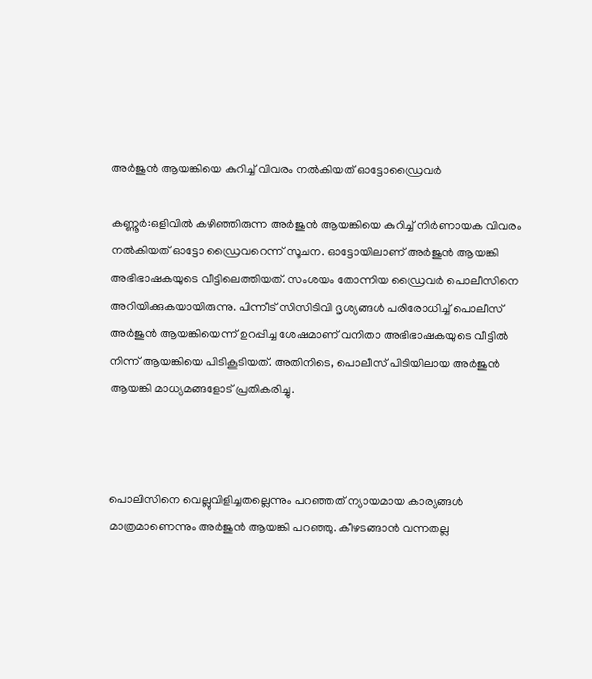അര്‍ജുൻ ആയങ്കിയെ കുറിച്ച്‌ വിവരം നല്‍കിയത് ഓട്ടോഡ്രൈവര്‍

കണ്ണൂർ:ഒളിവില്‍ കഴിഞ്ഞിരുന്ന അർജുൻ ആയങ്കിയെ കുറിച്ച്‌ നിർണായക വിവരം നല്‍കിയത് ഓട്ടോ ഡ്രൈവറെന്ന് സൂചന. ഓട്ടോയിലാണ് അർജുൻ ആയങ്കി അഭിഭാഷകയുടെ വീട്ടിലെത്തിയത്. സംശയം തോന്നിയ ഡ്രൈവർ പൊലീസിനെ അറിയിക്കുകയായിരുന്നു. പിന്നീട് സിസിടിവി ദൃശ്യങ്ങള്‍ പരിരോധിച്ച്‌ പൊലീസ് അർജുൻ ആയങ്കിയെന്ന് ഉറപ്പിച്ച ശേഷമാണ് വനിതാ അഭിഭാഷകയുടെ വീട്ടില്‍ നിന്ന് ആയങ്കിയെ പിടികൂടിയത്. അതിനിടെ, പൊലീസ് പിടിയിലായ അർജുൻ ആയങ്കി മാധ്യമങ്ങളോട് പ്രതികരിച്ചു.



പൊലിസിനെ വെല്ലുവിളിച്ചതല്ലെന്നും പറഞ്ഞത് ന്യായമായ കാര്യങ്ങള്‍ മാത്രമാണെന്നും അർജുൻ ആയങ്കി പറഞ്ഞു. കീഴടങ്ങാൻ വന്നതല്ല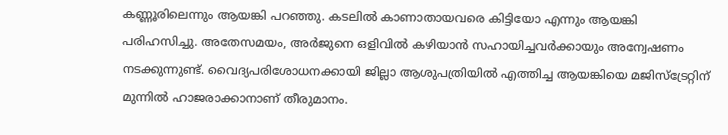കണ്ണൂരിലെന്നും ആയങ്കി പറഞ്ഞു. കടലില്‍ കാണാതായവരെ കിട്ടിയോ എന്നും ആയങ്കി പരിഹസിച്ചു. അതേസമയം, അർജുനെ ഒളിവില്‍ കഴിയാൻ സഹായിച്ചവർക്കായും അന്വേഷണം നടക്കുന്നുണ്ട്. വൈദ്യപരിശോധനക്കായി ജില്ലാ ആശുപത്രിയില്‍ എത്തിച്ച ആയങ്കിയെ മജിസ്ട്രേറ്റിന് മുന്നില്‍ ഹാജരാക്കാനാണ് തീരുമാനം.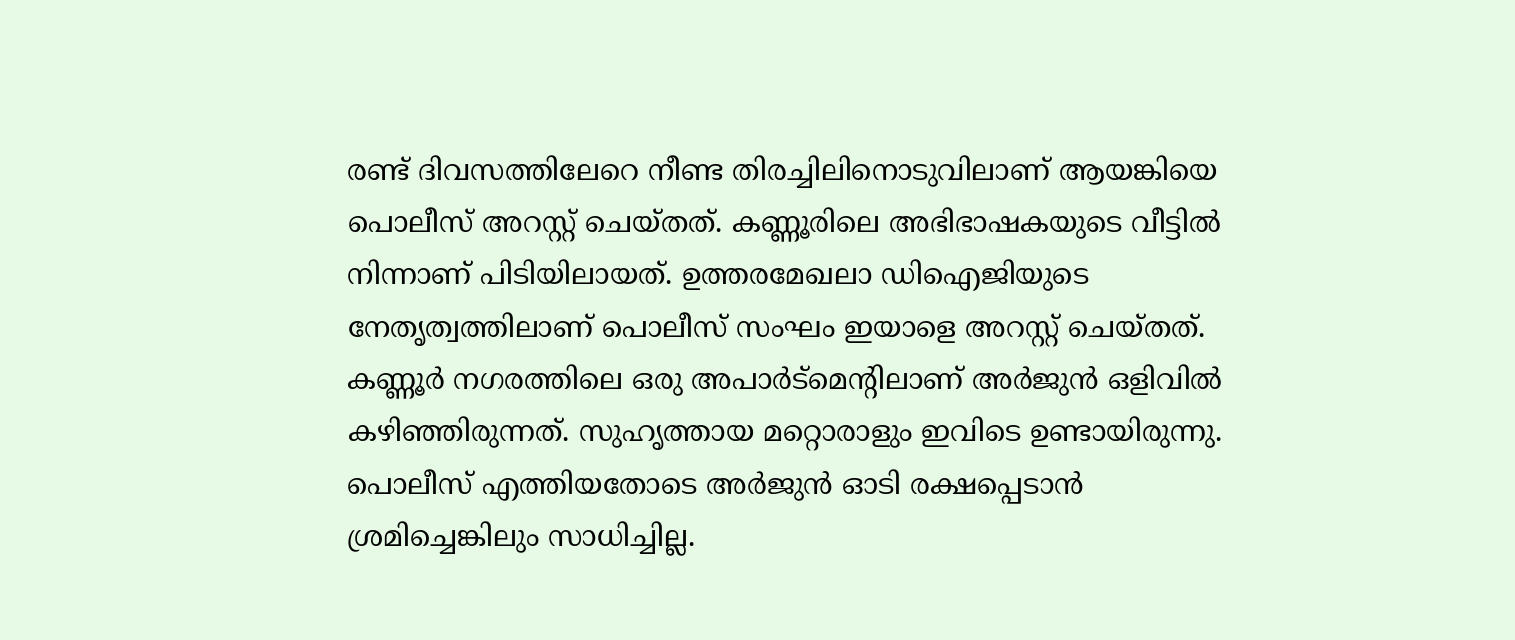രണ്ട് ദിവസത്തിലേറെ നീണ്ട തിരച്ചിലിനൊടുവിലാണ് ആയങ്കിയെ പൊലീസ് അറസ്റ്റ് ചെയ്തത്. കണ്ണൂരിലെ അഭിഭാഷകയുടെ വീട്ടില്‍ നിന്നാണ് പിടിയിലായത്. ഉത്തരമേഖലാ ഡിഐജിയുടെ നേതൃത്വത്തിലാണ് പൊലീസ് സംഘം ഇയാളെ അറസ്റ്റ് ചെയ്തത്. കണ്ണൂർ നഗരത്തിലെ ഒരു അപാർട്മെൻ്റിലാണ് അർജുൻ ഒളിവില്‍ കഴിഞ്ഞിരുന്നത്. സുഹൃത്തായ മറ്റൊരാളും ഇവിടെ ഉണ്ടായിരുന്നു. പൊലീസ് എത്തിയതോടെ അർജുൻ ഓടി രക്ഷപ്പെടാൻ ശ്രമിച്ചെങ്കിലും സാധിച്ചില്ല.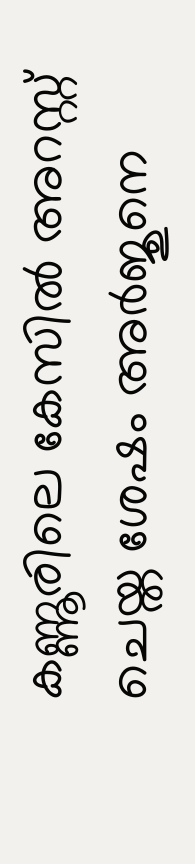കണ്ണൂരിലെ കേസില്‍ അറസ്റ്റ് ചെയ്ത ശേഷം അർജുനെ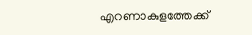എറണാകുളത്തേക്ക്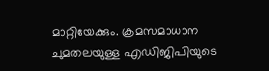മാറ്റിയേക്കും. ക്രമസമാധാന ചുമതലയുള്ള എഡിജിപിയുടെ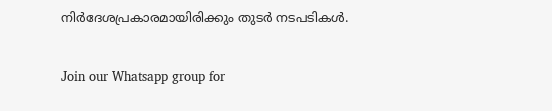നിർദേശപ്രകാരമായിരിക്കും തുടർ നടപടികള്‍.


Join our Whatsapp group for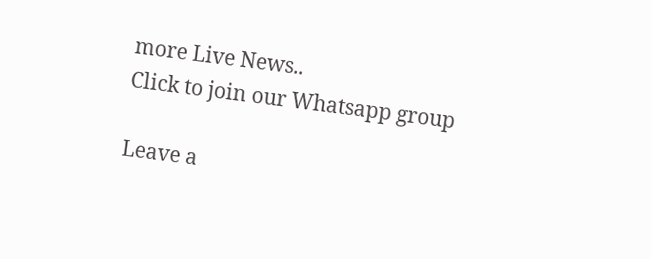more Live News..
Click to join our Whatsapp group

Leave a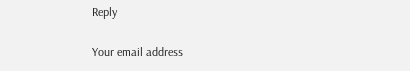Reply

Your email address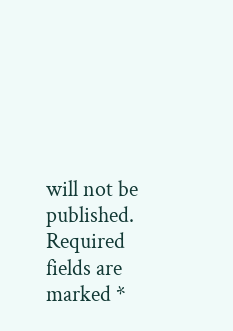will not be published. Required fields are marked *